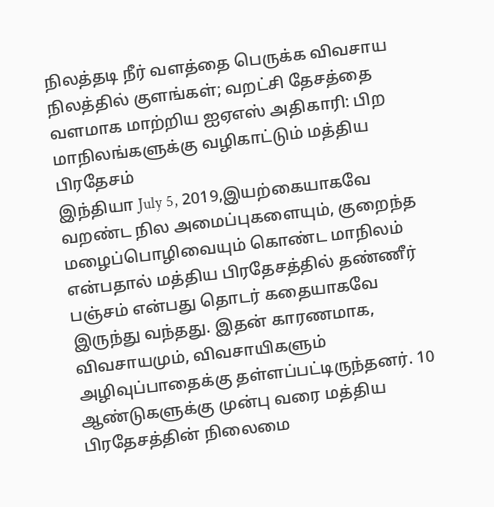நிலத்தடி நீர் வளத்தை பெருக்க விவசாய நிலத்தில் குளங்கள்; வறட்சி தேசத்தை வளமாக மாற்றிய ஐஏஎஸ் அதிகாரி: பிற மாநிலங்களுக்கு வழிகாட்டும் மத்திய பிரதேசம்
இந்தியா July 5, 2019,இயற்கையாகவே வறண்ட நில அமைப்புகளையும், குறைந்த மழைப்பொழிவையும் கொண்ட மாநிலம் என்பதால் மத்திய பிரதேசத்தில் தண்ணீர் பஞ்சம் என்பது தொடர் கதையாகவே இருந்து வந்தது. இதன் காரணமாக, விவசாயமும், விவசாயிகளும் அழிவுப்பாதைக்கு தள்ளப்பட்டிருந்தனர். 10 ஆண்டுகளுக்கு முன்பு வரை மத்திய பிரதேசத்தின் நிலைமை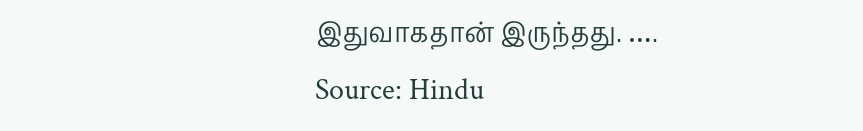இதுவாகதான் இருந்தது. ….
Source: Hindu